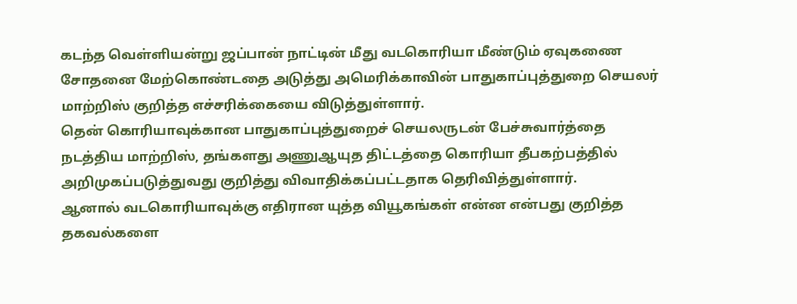கடந்த வெள்ளியன்று ஜப்பான் நாட்டின் மீது வடகொரியா மீண்டும் ஏவுகணை சோதனை மேற்கொண்டதை அடுத்து அமெரிக்காவின் பாதுகாப்புத்துறை செயலர் மாற்றிஸ் குறித்த எச்சரிக்கையை விடுத்துள்ளார்.
தென் கொரியாவுக்கான பாதுகாப்புத்துறைச் செயலருடன் பேச்சுவார்த்தை நடத்திய மாற்றிஸ், தங்களது அணுஆயுத திட்டத்தை கொரியா தீபகற்பத்தில் அறிமுகப்படுத்துவது குறித்து விவாதிக்கப்பட்டதாக தெரிவித்துள்ளார்.
ஆனால் வடகொரியாவுக்கு எதிரான யுத்த வியூகங்கள் என்ன என்பது குறித்த தகவல்களை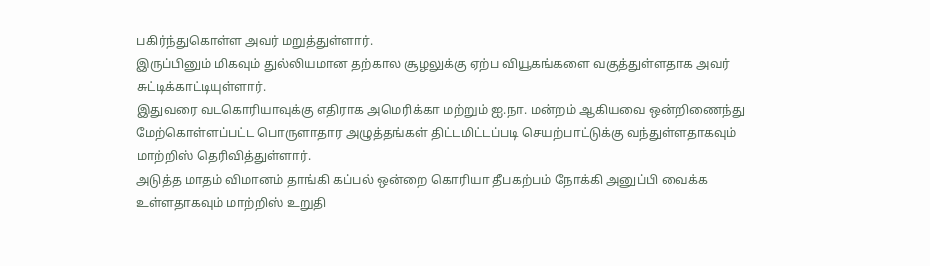பகிர்ந்துகொள்ள அவர் மறுத்துள்ளார்.
இருப்பினும் மிகவும் துல்லியமான தற்கால சூழலுக்கு ஏற்ப வியூகங்களை வகுத்துள்ளதாக அவர் சுட்டிக்காட்டியுள்ளார்.
இதுவரை வடகொரியாவுக்கு எதிராக அமெரிக்கா மற்றும் ஐ.நா. மன்றம் ஆகியவை ஒன்றிணைந்து மேற்கொள்ளப்பட்ட பொருளாதார அழுத்தங்கள் திட்டமிட்டப்படி செயற்பாட்டுக்கு வந்துள்ளதாகவும் மாற்றிஸ் தெரிவித்துள்ளார்.
அடுத்த மாதம் விமானம் தாங்கி கப்பல் ஒன்றை கொரியா தீபகற்பம் நோக்கி அனுப்பி வைக்க உள்ளதாகவும் மாற்றிஸ் உறுதி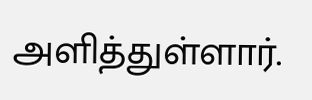அளித்துள்ளார்.